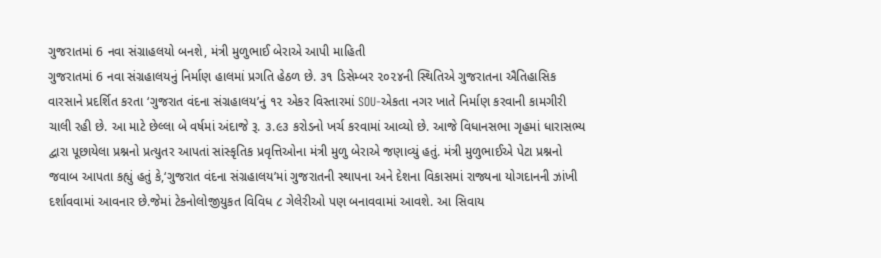ગુજરાતમાં 6 નવા સંગ્રાહલયો બનશે, મંત્રી મુળુભાઈ બેરાએ આપી માહિતી
ગુજરાતમાં 6 નવા સંગ્રહાલયનું નિર્માણ હાલમાં પ્રગતિ હેઠળ છે. ૩૧ ડિસેમ્બર ૨૦૨૪ની સ્થિતિએ ગુજરાતના ઐતિહાસિક વારસાને પ્રદર્શિત કરતા ‘ગુજરાત વંદના સંગ્રહાલય’નું ૧૨ એકર વિસ્તારમાં SOU-એકતા નગર ખાતે નિર્માણ કરવાની કામગીરી ચાલી રહી છે. આ માટે છેલ્લા બે વર્ષમાં અંદાજે રૂ. ૩.૯૩ કરોડનો ખર્ચ કરવામાં આવ્યો છે. આજે વિધાનસભા ગૃહમાં ધારાસભ્ય દ્વારા પૂછાયેલા પ્રશ્નનો પ્રત્યુતર આપતાં સાંસ્કૃતિક પ્રવૃત્તિઓના મંત્રી મુળુ બેરાએ જણાવ્યું હતું. મંત્રી મુળુભાઈએ પેટા પ્રશ્નનો જવાબ આપતા કહ્યું હતું કે,‘ગુજરાત વંદના સંગ્રહાલય’માં ગુજરાતની સ્થાપના અને દેશના વિકાસમાં રાજ્યના યોગદાનની ઝાંખી દર્શાવવામાં આવનાર છે.જેમાં ટેકનોલોજીયુકત વિવિધ ૮ ગેલેરીઓ પણ બનાવવામાં આવશે. આ સિવાય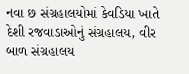નવા છ સંગ્રહાલયોમાં કેવડિયા ખાતે દેશી રજવાડાઓનું સંગ્રહાલય, વીર બાળ સંગ્રહાલય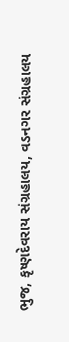ભુજ, કૃષ્ણદેવરાય સંગ્રહાલય, વડનગર સંગ્રહાલય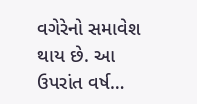વગેરેનો સમાવેશ થાય છે. આ ઉપરાંત વર્ષ…